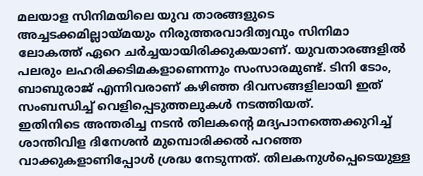മലയാള സിനിമയിലെ യുവ താരങ്ങളുടെ അച്ചടക്കമില്ലായ്മയും നിരുത്തരവാദിത്വവും സിനിമാ ലോകത്ത് ഏറെ ചർച്ചയായിരിക്കുകയാണ്. യുവതാരങ്ങളിൽ പലരും ലഹരിക്കടിമകളാണെന്നും സംസാരമുണ്ട്. ടിനി ടോം, ബാബുരാജ് എന്നിവരാണ് കഴിഞ്ഞ ദിവസങ്ങളിലായി ഇത് സംബന്ധിച്ച് വെളിപ്പെടുത്തലുകൾ നടത്തിയത്.
ഇതിനിടെ അന്തരിച്ച നടൻ തിലകന്റെ മദ്യപാനത്തെക്കുറിച്ച് ശാന്തിവിള ദിനേശൻ മുമ്പൊരിക്കൽ പറഞ്ഞ വാക്കുകളാണിപ്പോൾ ശ്രദ്ധ നേടുന്നത്. തിലകനുൾപ്പെടെയുള്ള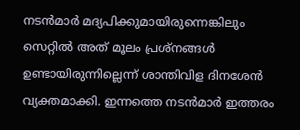നടൻമാർ മദ്യപിക്കുമായിരുന്നെങ്കിലും സെറ്റിൽ അത് മൂലം പ്രശ്നങ്ങൾ ഉണ്ടായിരുന്നില്ലെന്ന് ശാന്തിവിള ദിനശേൻ വ്യക്തമാക്കി. ഇന്നത്തെ നടൻമാർ ഇത്തരം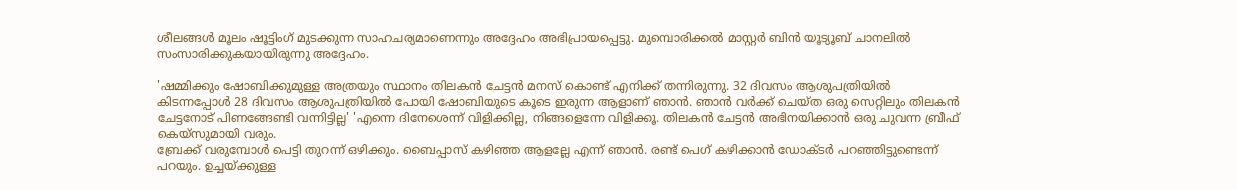ശീലങ്ങൾ മൂലം ഷൂട്ടിംഗ് മുടക്കുന്ന സാഹചര്യമാണെന്നും അദ്ദേഹം അഭിപ്രായപ്പെട്ടു. മുമ്പൊരിക്കൽ മാസ്റ്റർ ബിൻ യൂട്യൂബ് ചാനലിൽ സംസാരിക്കുകയായിരുന്നു അദ്ദേഹം.

'ഷമ്മിക്കും ഷോബിക്കുമുള്ള അത്രയും സ്ഥാനം തിലകൻ ചേട്ടൻ മനസ് കൊണ്ട് എനിക്ക് തന്നിരുന്നു. 32 ദിവസം ആശുപത്രിയിൽ കിടന്നപ്പോൾ 28 ദിവസം ആശുപത്രിയിൽ പോയി ഷോബിയുടെ കൂടെ ഇരുന്ന ആളാണ് ഞാൻ. ഞാൻ വർക്ക് ചെയ്ത ഒരു സെറ്റിലും തിലകൻ ചേട്ടനോട് പിണങ്ങേണ്ടി വന്നിട്ടില്ല' 'എന്നെ ദിനേശെന്ന് വിളിക്കില്ല, നിങ്ങളെന്നേ വിളിക്കൂ. തിലകൻ ചേട്ടൻ അഭിനയിക്കാൻ ഒരു ചുവന്ന ബ്രീഫ് കെയ്സുമായി വരും.
ബ്രേക്ക് വരുമ്പോൾ പെട്ടി തുറന്ന് ഒഴിക്കും. ബൈപ്പാസ് കഴിഞ്ഞ ആളല്ലേ എന്ന് ഞാൻ. രണ്ട് പെഗ് കഴിക്കാൻ ഡോക്ടർ പറഞ്ഞിട്ടുണ്ടെന്ന് പറയും. ഉച്ചയ്ക്കുള്ള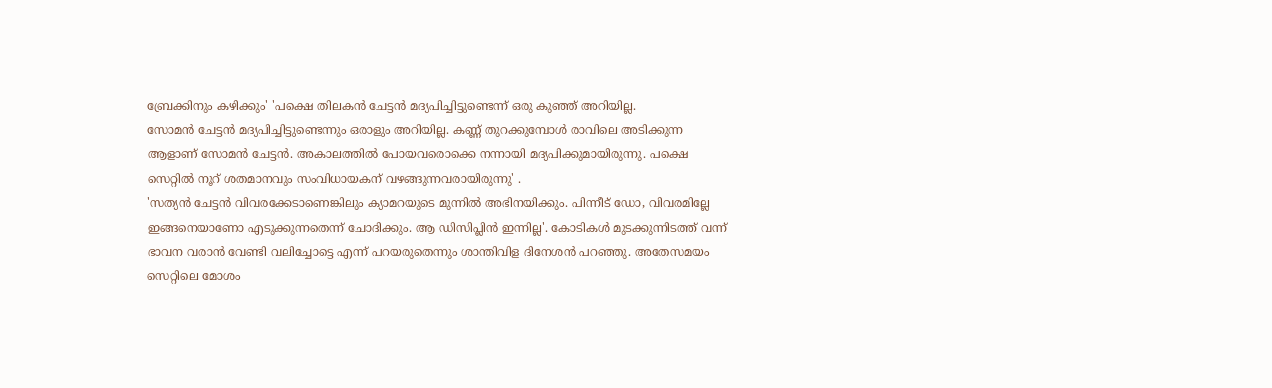ബ്രേക്കിനും കഴിക്കും' 'പക്ഷെ തിലകൻ ചേട്ടൻ മദ്യപിച്ചിട്ടുണ്ടെന്ന് ഒരു കുഞ്ഞ് അറിയില്ല.
സോമൻ ചേട്ടൻ മദ്യപിച്ചിട്ടുണ്ടെന്നും ഒരാളും അറിയില്ല. കണ്ണ് തുറക്കുമ്പോൾ രാവിലെ അടിക്കുന്ന ആളാണ് സോമൻ ചേട്ടൻ. അകാലത്തിൽ പോയവരൊക്കെ നന്നായി മദ്യപിക്കുമായിരുന്നു. പക്ഷെ സെറ്റിൽ നൂറ് ശതമാനവും സംവിധായകന് വഴങ്ങുന്നവരായിരുന്നു' .
'സത്യൻ ചേട്ടൻ വിവരക്കേടാണെങ്കിലും ക്യാമറയുടെ മുന്നിൽ അഭിനയിക്കും. പിന്നീട് ഡോ, വിവരമില്ലേ ഇങ്ങനെയാണോ എടുക്കുന്നതെന്ന് ചോദിക്കും. ആ ഡിസിപ്ലിൻ ഇന്നില്ല'. കോടികൾ മുടക്കുന്നിടത്ത് വന്ന് ഭാവന വരാൻ വേണ്ടി വലിച്ചോട്ടെ എന്ന് പറയരുതെന്നും ശാന്തിവിള ദിനേശൻ പറഞ്ഞു. അതേസമയം സെറ്റിലെ മോശം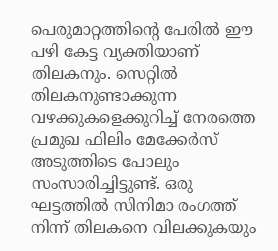പെരുമാറ്റത്തിന്റെ പേരിൽ ഈ പഴി കേട്ട വ്യക്തിയാണ് തിലകനും. സെറ്റിൽ തിലകനുണ്ടാക്കുന്ന വഴക്കുകളെക്കുറിച്ച് നേരത്തെ പ്രമുഖ ഫിലിം മേക്കേർസ് അടുത്തിടെ പോലും സംസാരിച്ചിട്ടുണ്ട്. ഒരു ഘട്ടത്തിൽ സിനിമാ രംഗത്ത് നിന്ന് തിലകനെ വിലക്കുകയും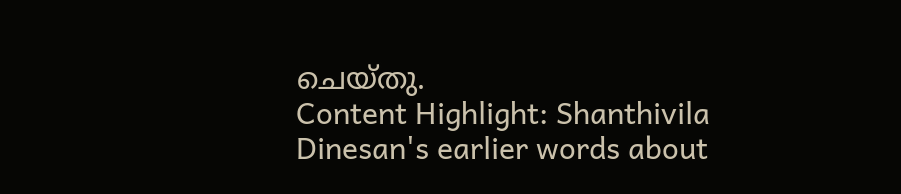ചെയ്തു.
Content Highlight: Shanthivila Dinesan's earlier words about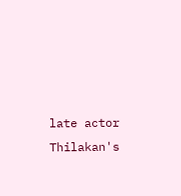late actor Thilakan's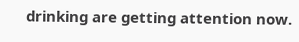drinking are getting attention now.